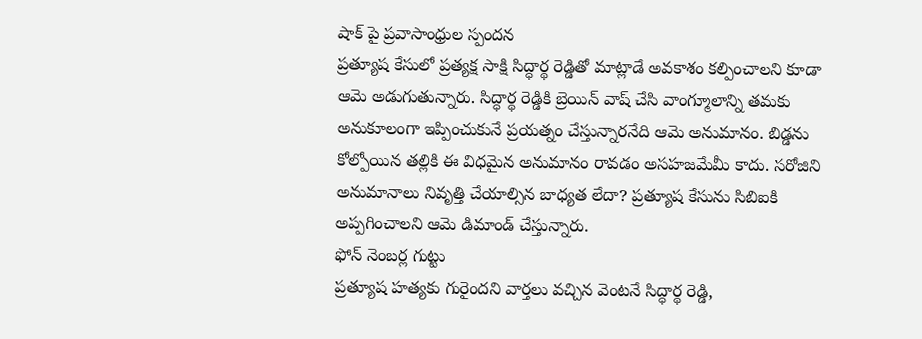షాక్ పై ప్రవాసాంధ్రుల స్పందన
ప్రత్యూష కేసులో ప్రత్యక్ష సాక్షి సిద్ధార్థ రెడ్డితో మాట్లాడే అవకాశం కల్పించాలని కూడా ఆమె అడుగుతున్నారు. సిద్ధార్థ రెడ్డికి బ్రెయిన్ వాష్ చేసి వాంగ్మూలాన్ని తమకు అనుకూలంగా ఇప్పించుకునే ప్రయత్నం చేస్తున్నారనేది ఆమె అనుమానం. బిడ్డను కోల్పోయిన తల్లికి ఈ విధమైన అనుమానం రావడం అసహజమేమీ కాదు. సరోజిని అనుమానాలు నివృత్తి చేయాల్సిన బాధ్యత లేదా? ప్రత్యూష కేసును సిబిఐకి అప్పగించాలని ఆమె డిమాండ్ చేస్తున్నారు.
ఫోన్ నెంబర్ల గుట్టు
ప్రత్యూష హత్యకు గురైందని వార్తలు వచ్చిన వెంటనే సిద్ధార్థ రెడ్డి,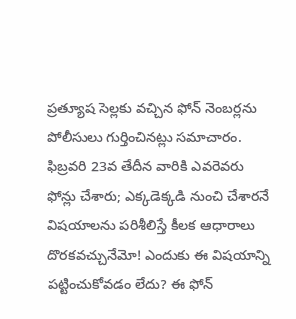ప్రత్యూష సెల్లకు వచ్చిన ఫోన్ నెంబర్లను పోలీసులు గుర్తించినట్లు సమాచారం. ఫిబ్రవరి 23వ తేదీన వారికి ఎవరెవరు ఫోన్లు చేశారు; ఎక్కడెక్కడి నుంచి చేశారనే విషయాలను పరిశీలిస్తే కీలక ఆధారాలు దొరకవచ్చునేమో! ఎందుకు ఈ విషయాన్ని పట్టించుకోవడం లేదు? ఈ ఫోన్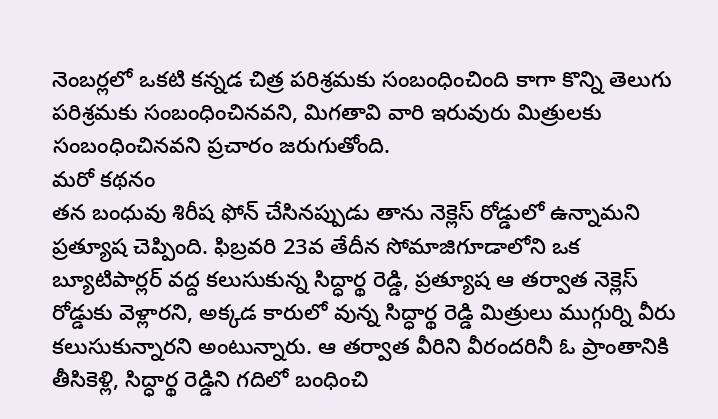నెంబర్లలో ఒకటి కన్నడ చిత్ర పరిశ్రమకు సంబంధించింది కాగా కొన్ని తెలుగు పరిశ్రమకు సంబంధించినవని, మిగతావి వారి ఇరువురు మిత్రులకు సంబంధించినవని ప్రచారం జరుగుతోంది.
మరో కథనం
తన బంధువు శిరీష ఫోన్ చేసినప్పుడు తాను నెక్లెస్ రోడ్డులో ఉన్నామని ప్రత్యూష చెప్పింది. ఫిబ్రవరి 23వ తేదీన సోమాజిగూడాలోని ఒక బ్యూటిపార్లర్ వద్ద కలుసుకున్న సిద్ధార్థ రెడ్డి, ప్రత్యూష ఆ తర్వాత నెక్లెస్ రోడ్డుకు వెళ్లారని, అక్కడ కారులో వున్న సిద్ధార్థ రెడ్డి మిత్రులు ముగ్గుర్ని వీరు కలుసుకున్నారని అంటున్నారు. ఆ తర్వాత వీరిని వీరందరినీ ఓ ప్రాంతానికి తీసికెళ్లి, సిద్ధార్థ రెడ్డిని గదిలో బంధించి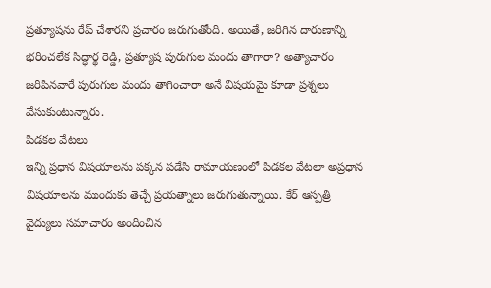ప్రత్యూషను రేప్ చేశారని ప్రచారం జరుగుతోంది. అయితే, జరిగిన దారుణాన్ని భరించలేక సిద్ధార్థ రెడ్డి, ప్రత్యూష పురుగుల మందు తాగారా? అత్యాచారం జరిపినవారే పురుగుల మందు తాగించారా అనే విషయమై కూడా ప్రశ్నలు వేసుకుంటున్నారు.
పిడకల వేటలు
ఇన్ని ప్రధాన విషయాలను పక్కన పడేసి రామాయణంలో పిడకల వేటలా అప్రధాన విషయాలను ముందుకు తెచ్చే ప్రయత్నాలు జరుగుతున్నాయి. కేర్ ఆస్పత్రి వైద్యులు సమాచారం అందించిన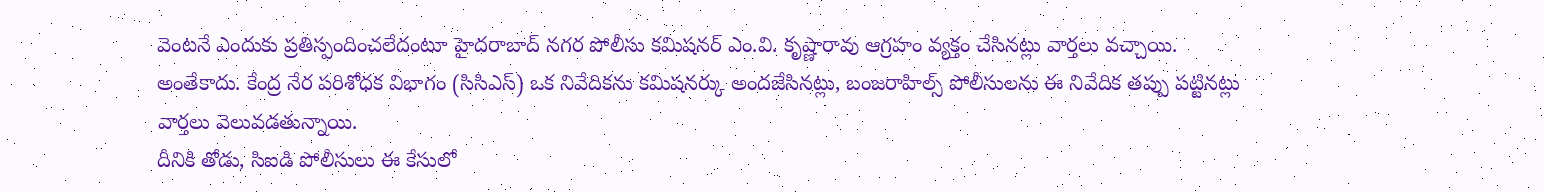వెంటనే ఎందుకు ప్రతిస్పందించలేదంటూ హైదరాబాద్ నగర పోలీసు కమిషనర్ ఎం.వి. కృష్ణారావు ఆగ్రహం వ్యక్తం చేసినట్లు వార్తలు వచ్చాయి. అంతేకాదు. కేంద్ర నేర పరిశోధక విభాగం (సిసిఎస్) ఒక నివేదికను కమిషనర్కు అందజేసినట్లు, బంజరాహిల్స్ పోలీసులను ఈ నివేదిక తప్పు పట్టినట్లు వార్తలు వెలువడతున్నాయి.
దీనికి తోడు, సిఐడి పోలీసులు ఈ కేసులో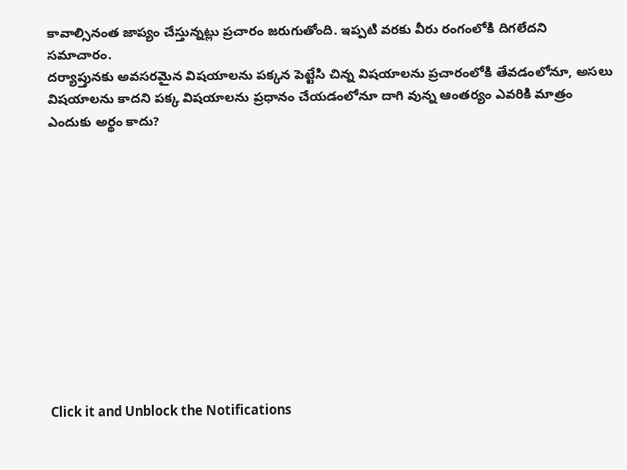కావాల్సినంత జాప్యం చేస్తున్నట్లు ప్రచారం జరుగుతోంది. ఇప్పటి వరకు వీరు రంగంలోకి దిగలేదని సమాచారం.
దర్యాప్తునకు అవసరమైన విషయాలను పక్కన పెట్టేసి చిన్న విషయాలను ప్రచారంలోకి తేవడంలోనూ, అసలు విషయాలను కాదని పక్క విషయాలను ప్రధానం చేయడంలోనూ దాగి వున్న ఆంతర్యం ఎవరికి మాత్రం ఎందుకు అర్థం కాదు?












Click it and Unblock the Notifications